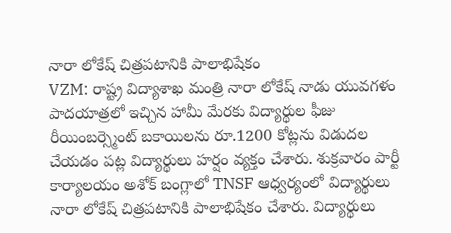నారా లోకేష్ చిత్రపటానికి పాలాభిషేకం
VZM: రాష్ట్ర విద్యాశాఖ మంత్రి నారా లోకేష్ నాడు యువగళం పాదయాత్రలో ఇచ్చిన హామీ మేరకు విద్యార్థుల ఫీజు రీయింబర్స్మెంట్ బకాయిలను రూ.1200 కోట్లను విడుదల చేయడం పట్ల విద్యార్థులు హర్షం వ్యక్తం చేశారు. శుక్రవారం పార్టీ కార్యాలయం అశోక్ బంగ్లాలో TNSF ఆధ్వర్యంలో విద్యార్థులు నారా లోకేష్ చిత్రపటానికి పాలాభిషేకం చేశారు. విద్యార్థులు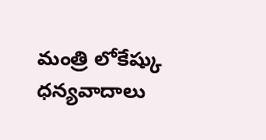మంత్రి లోకేష్కు ధన్యవాదాలు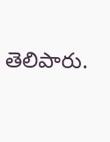తెలిపారు.